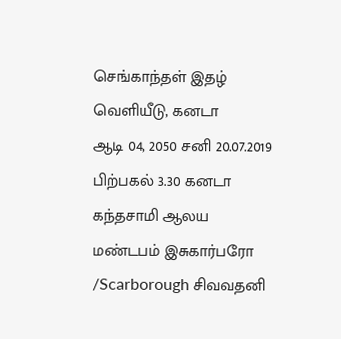செங்காந்தள் இதழ் வெளியீடு, கனடா
ஆடி 04, 2050 சனி 20.07.2019 பிற்பகல் 3.30 கனடா கந்தசாமி ஆலய மண்டபம் இசுகார்பரோ /Scarborough சிவவதனி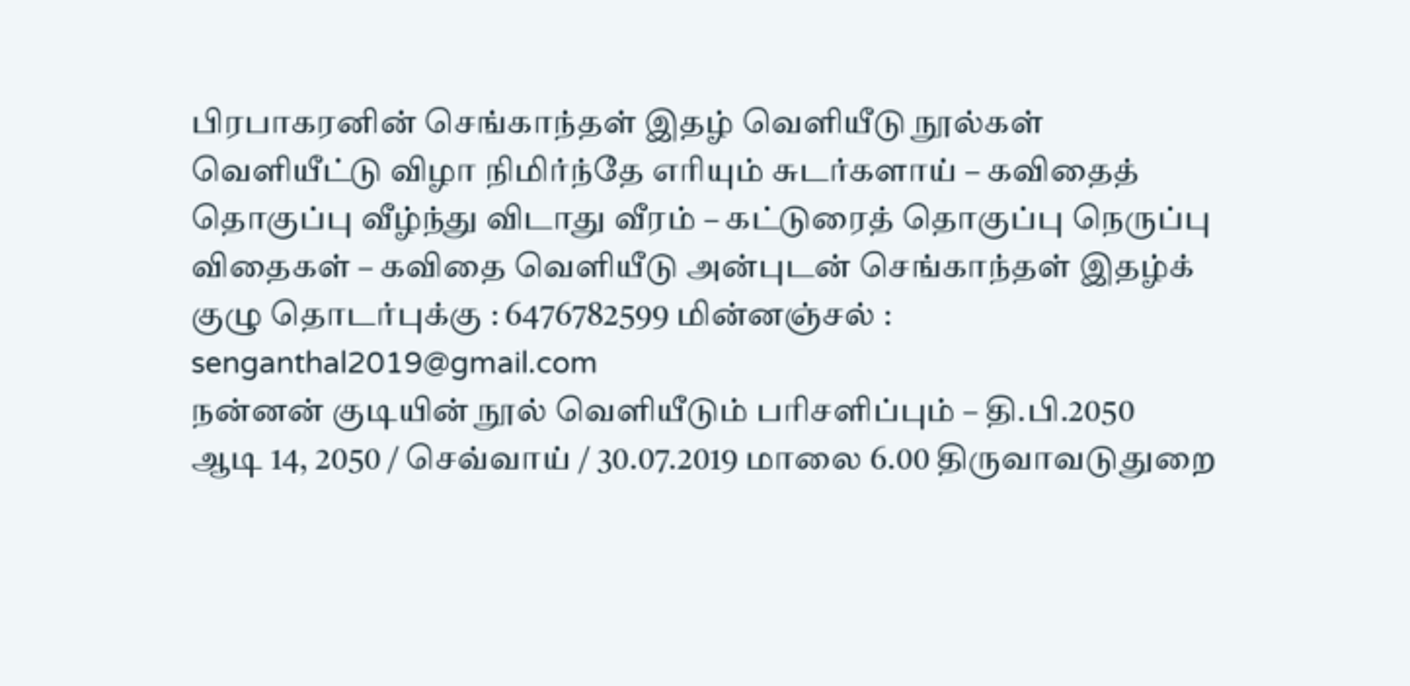பிரபாகரனின் செங்காந்தள் இதழ் வெளியீடு நூல்கள் வெளியீட்டு விழா நிமிர்ந்தே எரியும் சுடர்களாய் – கவிதைத் தொகுப்பு வீழ்ந்து விடாது வீரம் – கட்டுரைத் தொகுப்பு நெருப்பு விதைகள் – கவிதை வெளியீடு அன்புடன் செங்காந்தள் இதழ்க் குழு தொடர்புக்கு : 6476782599 மின்னஞ்சல் : senganthal2019@gmail.com
நன்னன் குடியின் நூல் வெளியீடும் பரிசளிப்பும் – தி.பி.2050
ஆடி 14, 2050 / செவ்வாய் / 30.07.2019 மாலை 6.00 திருவாவடுதுறை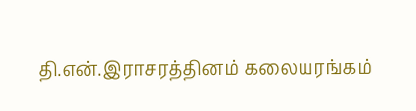தி.என்.இராசரத்தினம் கலையரங்கம்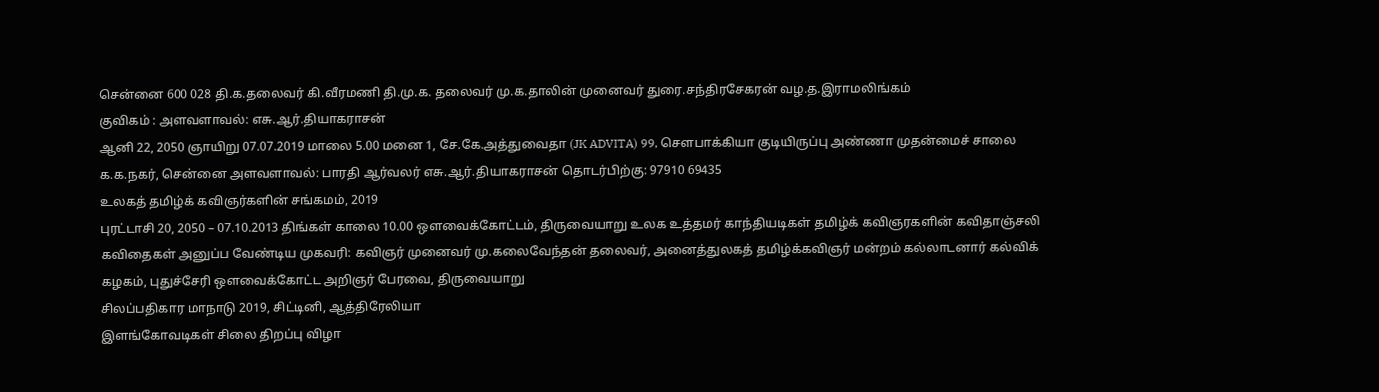சென்னை 600 028 தி.க.தலைவர் கி.வீரமணி தி.மு.க. தலைவர் மு.க.தாலின் முனைவர் துரை.சந்திரசேகரன் வழ.த.இராமலிங்கம்
குவிகம் : அளவளாவல்: எசு.ஆர்.தியாகராசன்
ஆனி 22, 2050 ஞாயிறு 07.07.2019 மாலை 5.00 மனை 1, சே.கே.அத்துவைதா (JK ADVITA) 99, செளபாக்கியா குடியிருப்பு அண்ணா முதன்மைச் சாலை க.க.நகர், சென்னை அளவளாவல்: பாரதி ஆர்வலர் எசு.ஆர்.தியாகராசன் தொடர்பிற்கு: 97910 69435
உலகத் தமிழ்க் கவிஞர்களின் சங்கமம், 2019
புரட்டாசி 20, 2050 – 07.10.2013 திங்கள் காலை 10.00 ஒளவைக்கோட்டம், திருவையாறு உலக உத்தமர் காந்தியடிகள் தமிழ்க் கவிஞரகளின் கவிதாஞ்சலி கவிதைகள் அனுப்ப வேண்டிய முகவரி: கவிஞர் முனைவர் மு.கலைவேந்தன் தலைவர், அனைத்துலகத் தமிழ்க்கவிஞர் மன்றம் கல்லாடனார் கல்விக் கழகம், புதுச்சேரி ஒளவைக்கோட்ட அறிஞர் பேரவை, திருவையாறு
சிலப்பதிகார மாநாடு 2019, சிட்டினி, ஆத்திரேலியா
இளங்கோவடிகள் சிலை திறப்பு விழா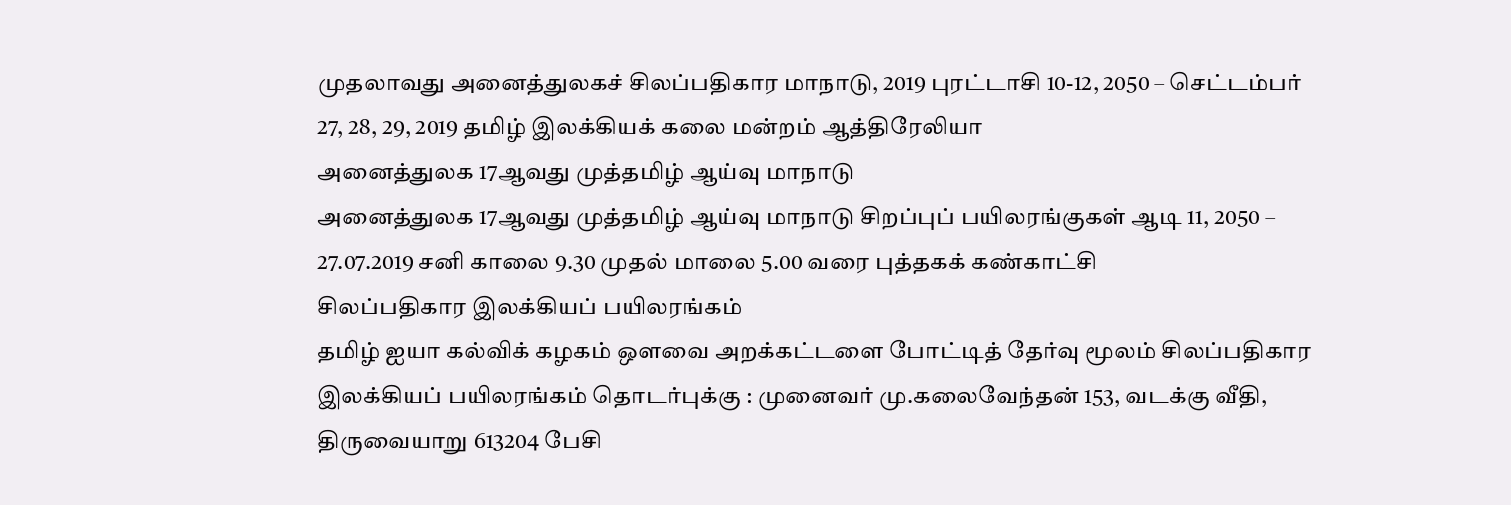முதலாவது அனைத்துலகச் சிலப்பதிகார மாநாடு, 2019 புரட்டாசி 10-12, 2050 – செட்டம்பர் 27, 28, 29, 2019 தமிழ் இலக்கியக் கலை மன்றம் ஆத்திரேலியா
அனைத்துலக 17ஆவது முத்தமிழ் ஆய்வு மாநாடு
அனைத்துலக 17ஆவது முத்தமிழ் ஆய்வு மாநாடு சிறப்புப் பயிலரங்குகள் ஆடி 11, 2050 – 27.07.2019 சனி காலை 9.30 முதல் மாலை 5.00 வரை புத்தகக் கண்காட்சி
சிலப்பதிகார இலக்கியப் பயிலரங்கம்
தமிழ் ஐயா கல்விக் கழகம் ஒளவை அறக்கட்டளை போட்டித் தேர்வு மூலம் சிலப்பதிகார இலக்கியப் பயிலரங்கம் தொடர்புக்கு : முனைவர் மு.கலைவேந்தன் 153, வடக்கு வீதி, திருவையாறு 613204 பேசி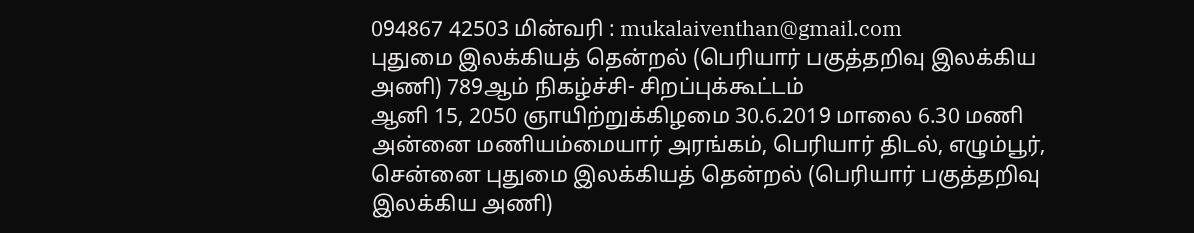094867 42503 மின்வரி : mukalaiventhan@gmail.com
புதுமை இலக்கியத் தென்றல் (பெரியார் பகுத்தறிவு இலக்கிய அணி) 789ஆம் நிகழ்ச்சி- சிறப்புக்கூட்டம்
ஆனி 15, 2050 ஞாயிற்றுக்கிழமை 30.6.2019 மாலை 6.30 மணி அன்னை மணியம்மையார் அரங்கம், பெரியார் திடல், எழும்பூர், சென்னை புதுமை இலக்கியத் தென்றல் (பெரியார் பகுத்தறிவு இலக்கிய அணி)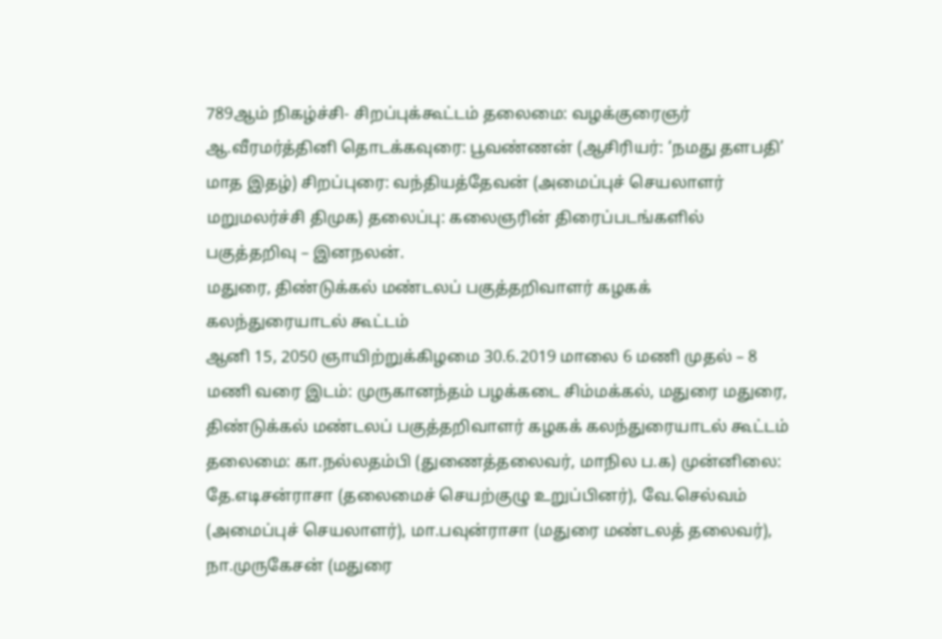789ஆம் நிகழ்ச்சி- சிறப்புக்கூட்டம் தலைமை: வழக்குரைஞர் ஆ.வீரமர்த்தினி தொடக்கவுரை: பூவண்ணன் (ஆசிரியர்: ‘நமது தளபதி’ மாத இதழ்) சிறப்புரை: வந்தியத்தேவன் (அமைப்புச் செயலாளர் மறுமலர்ச்சி திமுக) தலைப்பு: கலைஞரின் திரைப்படங்களில் பகுத்தறிவு – இனநலன்.
மதுரை, திண்டுக்கல் மண்டலப் பகுத்தறிவாளர் கழகக் கலந்துரையாடல் கூட்டம்
ஆனி 15, 2050 ஞாயிற்றுக்கிழமை 30.6.2019 மாலை 6 மணி முதல் – 8 மணி வரை இடம்: முருகானந்தம் பழக்கடை சிம்மக்கல், மதுரை மதுரை, திண்டுக்கல் மண்டலப் பகுத்தறிவாளர் கழகக் கலந்துரையாடல் கூட்டம் தலைமை: கா.நல்லதம்பி (துணைத்தலைவர், மாநில ப.க) முன்னிலை: தே.எடிசன்ராசா (தலைமைச் செயற்குழு உறுப்பினர்), வே.செல்வம் (அமைப்புச் செயலாளர்), மா.பவுன்ராசா (மதுரை மண்டலத் தலைவர்), நா.முருகேசன் (மதுரை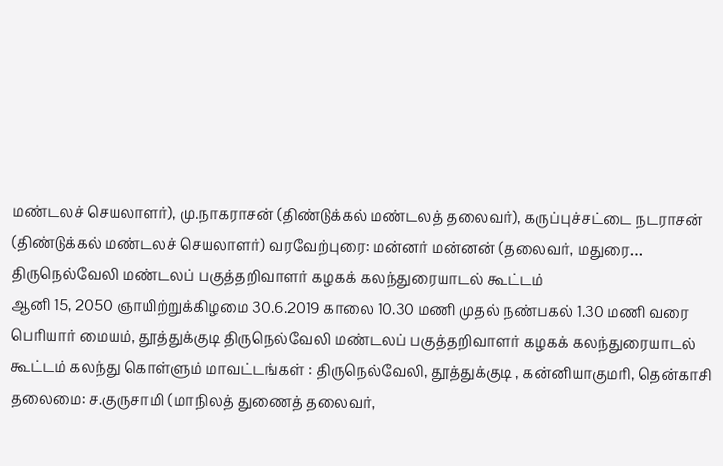மண்டலச் செயலாளர்), மு.நாகராசன் (திண்டுக்கல் மண்டலத் தலைவர்), கருப்புச்சட்டை நடராசன் (திண்டுக்கல் மண்டலச் செயலாளர்) வரவேற்புரை: மன்னர் மன்னன் (தலைவர், மதுரை…
திருநெல்வேலி மண்டலப் பகுத்தறிவாளர் கழகக் கலந்துரையாடல் கூட்டம்
ஆனி 15, 2050 ஞாயிற்றுக்கிழமை 30.6.2019 காலை 10.30 மணி முதல் நண்பகல் 1.30 மணி வரை பெரியார் மையம், தூத்துக்குடி திருநெல்வேலி மண்டலப் பகுத்தறிவாளர் கழகக் கலந்துரையாடல் கூட்டம் கலந்து கொள்ளும் மாவட்டங்கள் : திருநெல்வேலி, தூத்துக்குடி , கன்னியாகுமரி, தென்காசி தலைமை: ச.குருசாமி (மாநிலத் துணைத் தலைவர்,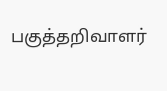பகுத்தறிவாளர்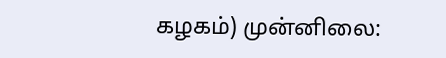கழகம்) முன்னிலை: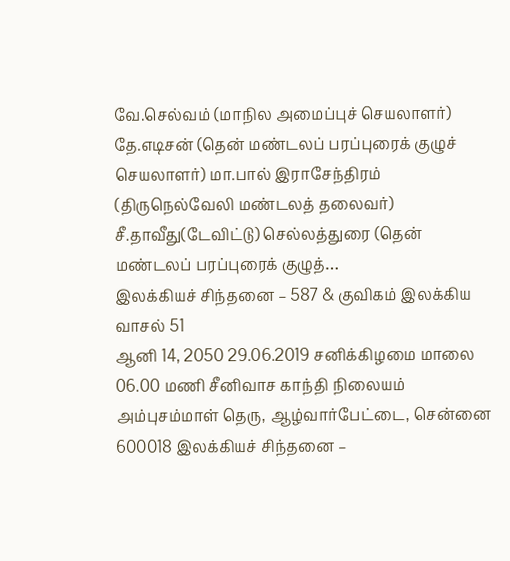வே.செல்வம் (மாநில அமைப்புச் செயலாளர்) தே.எடிசன் (தென் மண்டலப் பரப்புரைக் குழுச் செயலாளர்) மா.பால் இராசேந்திரம் (திருநெல்வேலி மண்டலத் தலைவர்) சீ.தாவீது(டேவிட்டு) செல்லத்துரை (தென் மண்டலப் பரப்புரைக் குழுத்…
இலக்கியச் சிந்தனை – 587 & குவிகம் இலக்கிய வாசல் 51
ஆனி 14, 2050 29.06.2019 சனிக்கிழமை மாலை 06.00 மணி சீனிவாச காந்தி நிலையம் அம்புசம்மாள் தெரு, ஆழ்வார்பேட்டை, சென்னை 600018 இலக்கியச் சிந்தனை –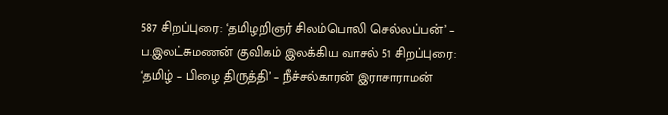587 சிறப்புரை: ‘தமிழறிஞர் சிலம்பொலி செல்லப்பன்’ – ப.இலட்சுமணன் குவிகம் இலக்கிய வாசல் 51 சிறப்புரை: ‘தமிழ் – பிழை திருத்தி’ – நீச்சல்காரன் இராசாராமன்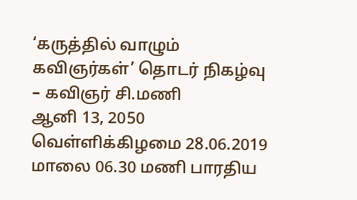‘கருத்தில் வாழும் கவிஞர்கள்’ தொடர் நிகழ்வு – கவிஞர் சி.மணி
ஆனி 13, 2050 வெள்ளிக்கிழமை 28.06.2019 மாலை 06.30 மணி பாரதிய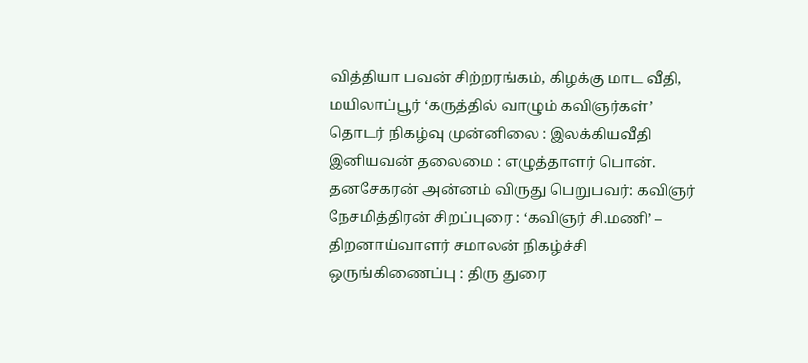வித்தியா பவன் சிற்றரங்கம், கிழக்கு மாட வீதி, மயிலாப்பூர் ‘கருத்தில் வாழும் கவிஞர்கள்’ தொடர் நிகழ்வு முன்னிலை : இலக்கியவீதி இனியவன் தலைமை : எழுத்தாளர் பொன். தனசேகரன் அன்னம் விருது பெறுபவர்: கவிஞர் நேசமித்திரன் சிறப்புரை : ‘கவிஞர் சி.மணி’ – திறனாய்வாளர் சமாலன் நிகழ்ச்சி ஒருங்கிணைப்பு : திரு துரை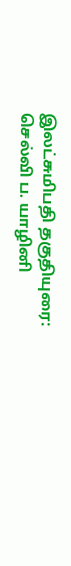இலட்சுமிபதி தகுதியுரை: செல்வி ப. யாழினி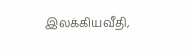இலக்கியவீதி,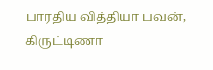பாரதிய வித்தியா பவன், கிருட்டிணா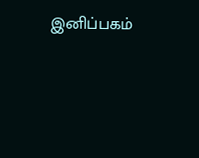இனிப்பகம்